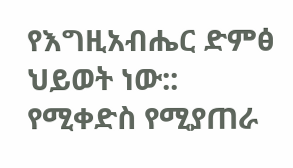የእግዚአብሔር ድምፅ ህይወት ነው:: የሚቀድስ የሚያጠራ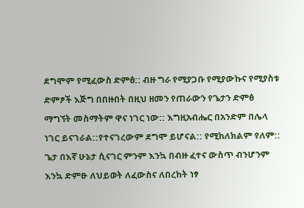ደግሞም የሚፈውስ ድምፅ:: ብዙ ግራ የሚያጋቡ የሚያውኩና የሚያስቱ ድምፆች እጅግ በበዙበት በዚህ ዘመን የጠራውን የጌታን ድምፅ ማግኘት መስማትም ዋና ነገር ነው:: እግዚአብሔር በአንድም በሌላ ነገር ይናገራል::የተናገረውም ደግሞ ይሆናል:: የሚከለክልም የለም:: ጌታ በእኛ ሁኔታ ሲናገር ምንም እንኳ በብዙ ፈተና ውስጥ ብንሆንም እንኳ ድምፁ ለህይወት ለፈውስና ለበረከት ነፃ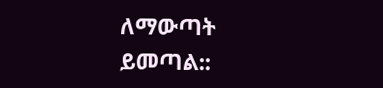ለማውጣት ይመጣል::